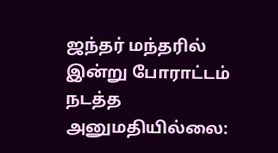ஜந்தர் மந்தரில் இன்று போராட்டம் நடத்த அனுமதியில்லை: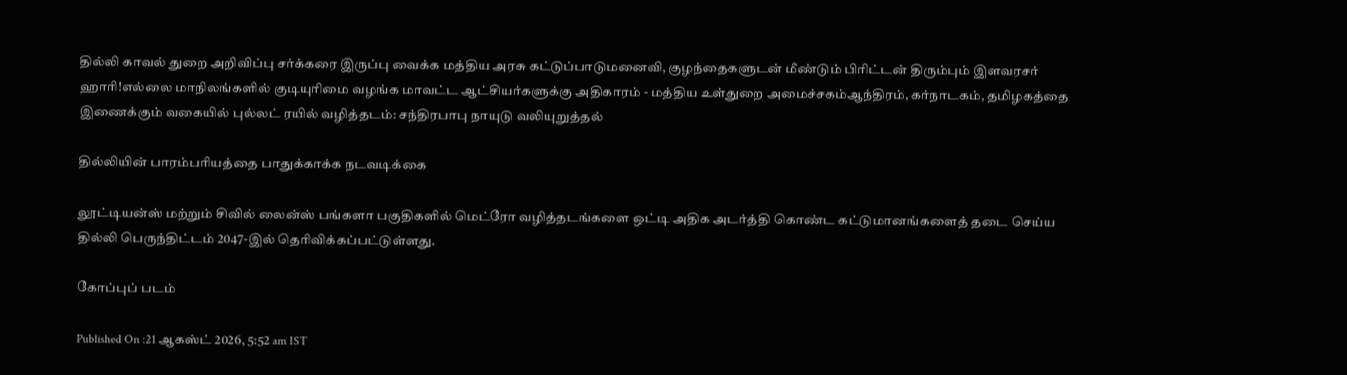தில்லி காவல் துறை அறிவிப்பு சர்க்கரை இருப்பு வைக்க மத்திய அரசு கட்டுப்பாடுமனைவி, குழந்தைகளுடன் மீண்டும் பிரிட்டன் திரும்பும் இளவரசர் ஹாரி!எல்லை மாநிலங்களில் குடியுரிமை வழங்க மாவட்ட ஆட்சியர்களுக்கு அதிகாரம் - மத்திய உள்துறை அமைச்சகம்ஆந்திரம், கர்நாடகம், தமிழகத்தை இணைக்கும் வகையில் புல்லட் ரயில் வழித்தடம்: சந்திரபாபு நாயுடு வலியுறுத்தல்

தில்லியின் பாரம்பரியத்தை பாதுக்காக்க நடவடிக்கை

லூட்டியன்ஸ் மற்றும் சிவில் லைன்ஸ் பங்களா பகுதிகளில் மெட்ரோ வழித்தடங்களை ஒட்டி அதிக அடர்த்தி கொண்ட கட்டுமானங்களைத் தடை செய்ய தில்லி பெருந்திட்டம் 2047-இல் தெரிவிக்கப்பட்டுள்ளது.

கோப்புப் படம்

Published On :21 ஆகஸ்ட் 2026, 5:52 am IST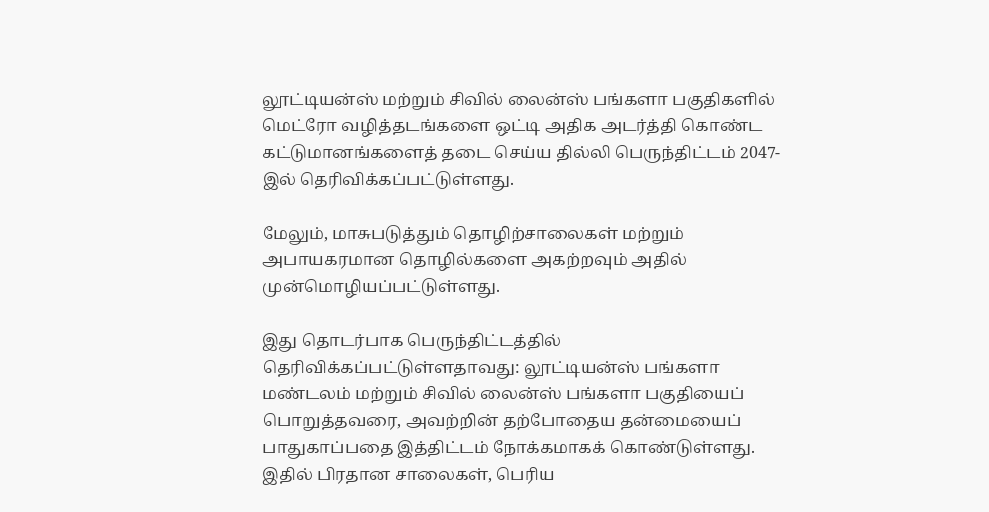லூட்டியன்ஸ் மற்றும் சிவில் லைன்ஸ் பங்களா பகுதிகளில் மெட்ரோ வழித்தடங்களை ஒட்டி அதிக அடர்த்தி கொண்ட கட்டுமானங்களைத் தடை செய்ய தில்லி பெருந்திட்டம் 2047-இல் தெரிவிக்கப்பட்டுள்ளது.

மேலும், மாசுபடுத்தும் தொழிற்சாலைகள் மற்றும் அபாயகரமான தொழில்களை அகற்றவும் அதில் முன்மொழியப்பட்டுள்ளது.

இது தொடர்பாக பெருந்திட்டத்தில் தெரிவிக்கப்பட்டுள்ளதாவது: லூட்டியன்ஸ் பங்களா மண்டலம் மற்றும் சிவில் லைன்ஸ் பங்களா பகுதியைப் பொறுத்தவரை, அவற்றின் தற்போதைய தன்மையைப் பாதுகாப்பதை இத்திட்டம் நோக்கமாகக் கொண்டுள்ளது. இதில் பிரதான சாலைகள், பெரிய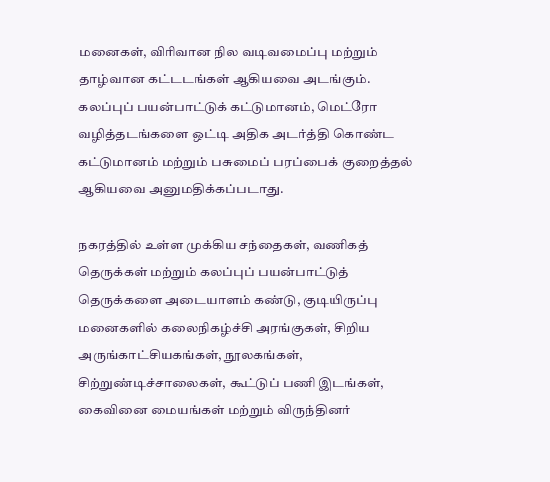மனைகள், விரிவான நில வடிவமைப்பு மற்றும் தாழ்வான கட்டடங்கள் ஆகியவை அடங்கும். கலப்புப் பயன்பாட்டுக் கட்டுமானம், மெட்ரோ வழித்தடங்களை ஒட்டி அதிக அடர்த்தி கொண்ட கட்டுமானம் மற்றும் பசுமைப் பரப்பைக் குறைத்தல் ஆகியவை அனுமதிக்கப்படாது.

நகரத்தில் உள்ள முக்கிய சந்தைகள், வணிகத் தெருக்கள் மற்றும் கலப்புப் பயன்பாட்டுத் தெருக்களை அடையாளம் கண்டு, குடியிருப்பு மனைகளில் கலைநிகழ்ச்சி அரங்குகள், சிறிய அருங்காட்சியகங்கள், நூலகங்கள், சிற்றுண்டிச்சாலைகள், கூட்டுப் பணி இடங்கள், கைவினை மையங்கள் மற்றும் விருந்தினர்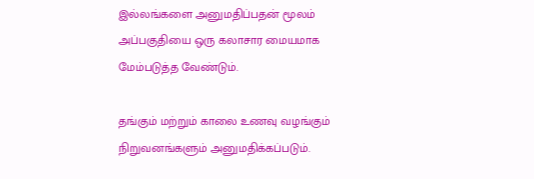இல்லங்களை அனுமதிப்பதன் மூலம் அப்பகுதியை ஒரு கலாசார மையமாக மேம்படுத்த வேண்டும்.

தங்கும் மற்றும் காலை உணவு வழங்கும் நிறுவனங்களும் அனுமதிக்கப்படும்.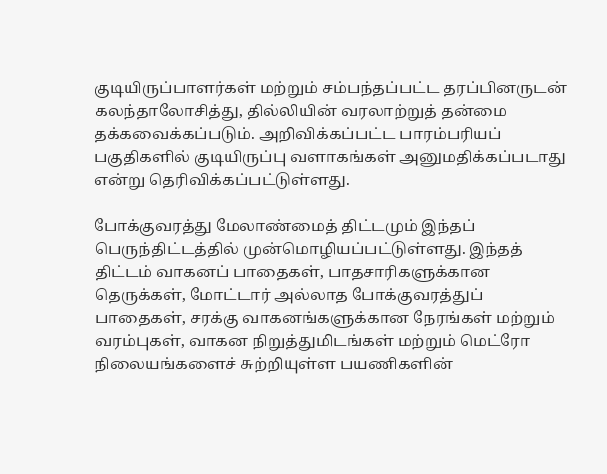குடியிருப்பாளர்கள் மற்றும் சம்பந்தப்பட்ட தரப்பினருடன் கலந்தாலோசித்து, தில்லியின் வரலாற்றுத் தன்மை தக்கவைக்கப்படும். அறிவிக்கப்பட்ட பாரம்பரியப் பகுதிகளில் குடியிருப்பு வளாகங்கள் அனுமதிக்கப்படாது என்று தெரிவிக்கப்பட்டுள்ளது.

போக்குவரத்து மேலாண்மைத் திட்டமும் இந்தப் பெருந்திட்டத்தில் முன்மொழியப்பட்டுள்ளது. இந்தத் திட்டம் வாகனப் பாதைகள், பாதசாரிகளுக்கான தெருக்கள், மோட்டார் அல்லாத போக்குவரத்துப் பாதைகள், சரக்கு வாகனங்களுக்கான நேரங்கள் மற்றும் வரம்புகள், வாகன நிறுத்துமிடங்கள் மற்றும் மெட்ரோ நிலையங்களைச் சுற்றியுள்ள பயணிகளின்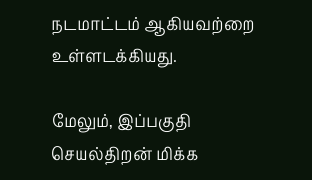நடமாட்டம் ஆகியவற்றை உள்ளடக்கியது.

மேலும், இப்பகுதி செயல்திறன் மிக்க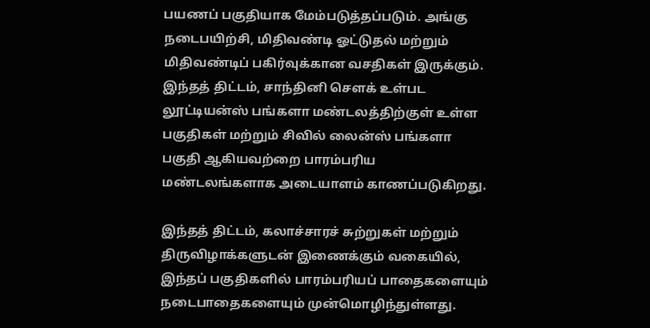பயணப் பகுதியாக மேம்படுத்தப்படும். அங்கு நடைபயிற்சி, மிதிவண்டி ஓட்டுதல் மற்றும் மிதிவண்டிப் பகிர்வுக்கான வசதிகள் இருக்கும். இந்தத் திட்டம், சாந்தினி சௌக் உள்பட லூட்டியன்ஸ் பங்களா மண்டலத்திற்குள் உள்ள பகுதிகள் மற்றும் சிவில் லைன்ஸ் பங்களா பகுதி ஆகியவற்றை பாரம்பரிய மண்டலங்களாக அடையாளம் காணப்படுகிறது.

இந்தத் திட்டம், கலாச்சாரச் சுற்றுகள் மற்றும் திருவிழாக்களுடன் இணைக்கும் வகையில், இந்தப் பகுதிகளில் பாரம்பரியப் பாதைகளையும் நடைபாதைகளையும் முன்மொழிந்துள்ளது.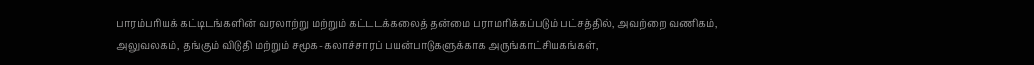பாரம்பரியக் கட்டிடங்களின் வரலாற்று மற்றும் கட்டடக்கலைத் தன்மை பராமரிக்கப்படும் பட்சத்தில், அவற்றை வணிகம், அலுவலகம், தங்கும் விடுதி மற்றும் சமூக-கலாச்சாரப் பயன்பாடுகளுக்காக அருங்காட்சியகங்கள்,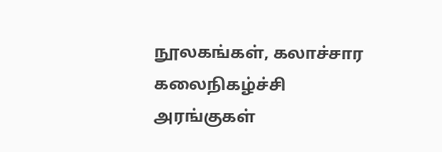நூலகங்கள், கலாச்சார கலைநிகழ்ச்சி அரங்குகள்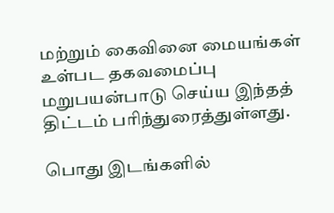மற்றும் கைவினை மையங்கள் உள்பட தகவமைப்பு மறுபயன்பாடு செய்ய இந்தத் திட்டம் பரிந்துரைத்துள்ளது.

பொது இடங்களில்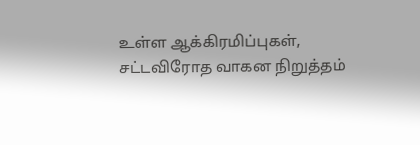உள்ள ஆக்கிரமிப்புகள், சட்டவிரோத வாகன நிறுத்தம்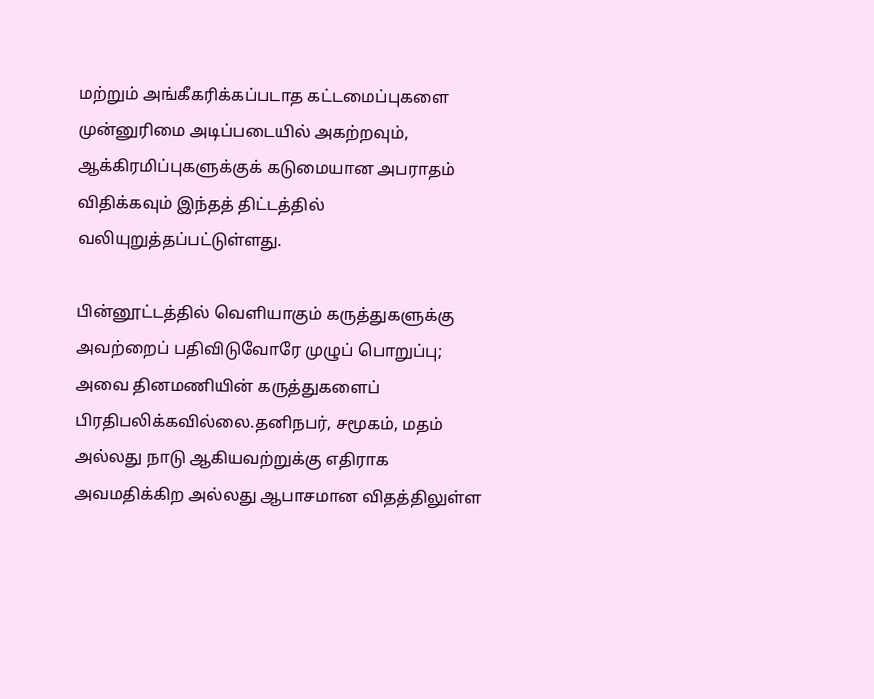மற்றும் அங்கீகரிக்கப்படாத கட்டமைப்புகளை முன்னுரிமை அடிப்படையில் அகற்றவும், ஆக்கிரமிப்புகளுக்குக் கடுமையான அபராதம் விதிக்கவும் இந்தத் திட்டத்தில் வலியுறுத்தப்பட்டுள்ளது.

பின்னூட்டத்தில் வெளியாகும் கருத்துகளுக்கு அவற்றைப் பதிவிடுவோரே முழுப் பொறுப்பு; அவை தினமணியின் கருத்துகளைப் பிரதிபலிக்கவில்லை.தனிநபர், சமூகம், மதம் அல்லது நாடு ஆகியவற்றுக்கு எதிராக அவமதிக்கிற அல்லது ஆபாசமான விதத்திலுள்ள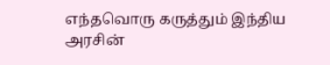எந்தவொரு கருத்தும் இந்திய அரசின்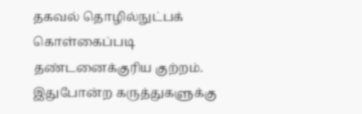தகவல் தொழில்நுட்பக் கொள்கைப்படி தண்டனைக்குரிய குற்றம். இதுபோன்ற கருத்துகளுக்கு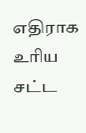எதிராக உரிய சட்ட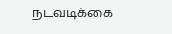நடவடிக்கை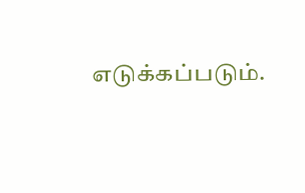எடுக்கப்படும்.